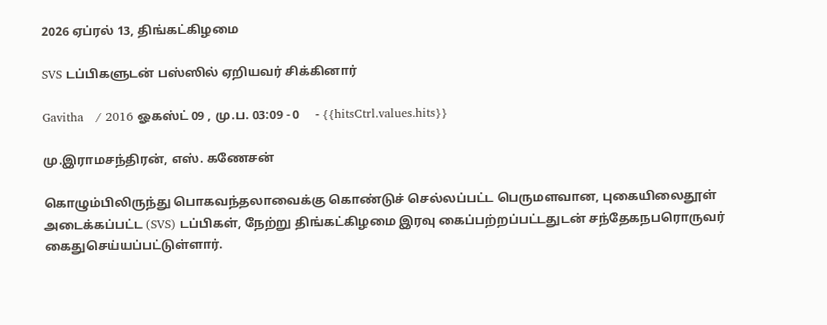2026 ஏப்ரல் 13, திங்கட்கிழமை

SVS டப்பிகளுடன் பஸ்ஸில் ஏறியவர் சிக்கினார்

Gavitha   / 2016 ஓகஸ்ட் 09 , மு.ப. 03:09 - 0     - {{hitsCtrl.values.hits}}

மு.இராமசந்திரன், எஸ். கணேசன்

கொழும்பிலிருந்து பொகவந்தலாவைக்கு கொண்டுச் செல்லப்பட்ட பெருமளவான, புகையிலைதூள் அடைக்கப்பட்ட (SVS) டப்பிகள், நேற்று திங்கட்கிழமை இரவு கைப்பற்றப்பட்டதுடன் சந்தேகநபரொருவர் கைதுசெய்யப்பட்டுள்ளார்.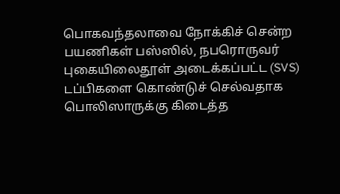பொகவந்தலாவை நோக்கிச் சென்ற பயணிகள் பஸ்ஸில், நபரொருவர் புகையிலைதூள் அடைக்கப்பட்ட (SVS) டப்பிகளை கொண்டுச் செல்வதாக பொலிஸாருக்கு கிடைத்த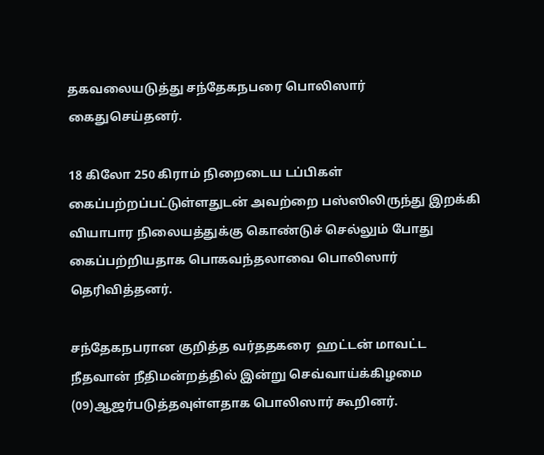தகவலையடுத்து சந்தேகநபரை பொலிஸார் கைதுசெய்தனர்.

18 கிலோ 250 கிராம் நிறைடைய டப்பிகள் கைப்பற்றப்பட்டுள்ளதுடன் அவற்றை பஸ்ஸிலிருந்து இறக்கி வியாபார நிலையத்துக்கு கொண்டுச் செல்லும் போது கைப்பற்றியதாக பொகவந்தலாவை பொலிஸார் தெரிவித்தனர்.

சந்தேகநபரான குறித்த வர்ததகரை  ஹட்டன் மாவட்ட நீதவான் நீதிமன்றத்தில் இன்று செவ்வாய்க்கிழமை (09)ஆஜர்படுத்தவுள்ளதாக பொலிஸார் கூறினர்.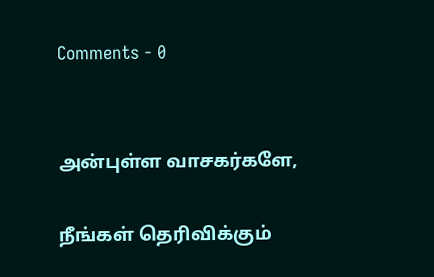Comments - 0


அன்புள்ள வாசகர்களே,

நீங்கள் தெரிவிக்கும்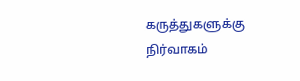கருத்துகளுக்கு நிர்வாகம்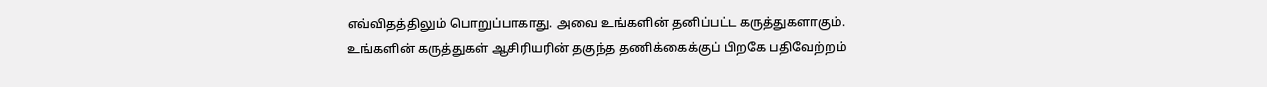எவ்விதத்திலும் பொறுப்பாகாது. அவை உங்களின் தனிப்பட்ட கருத்துகளாகும். உங்களின் கருத்துகள் ஆசிரியரின் தகுந்த தணிக்கைக்குப் பிறகே பதிவேற்றம்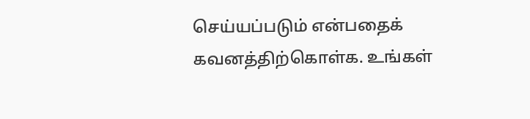செய்யப்படும் என்பதைக் கவனத்திற்கொள்க. உங்கள்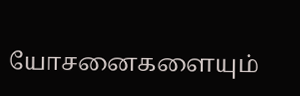யோசனைகளையும்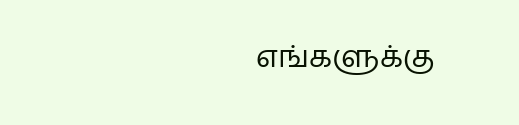எங்களுக்கு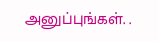அனுப்புங்கள். .